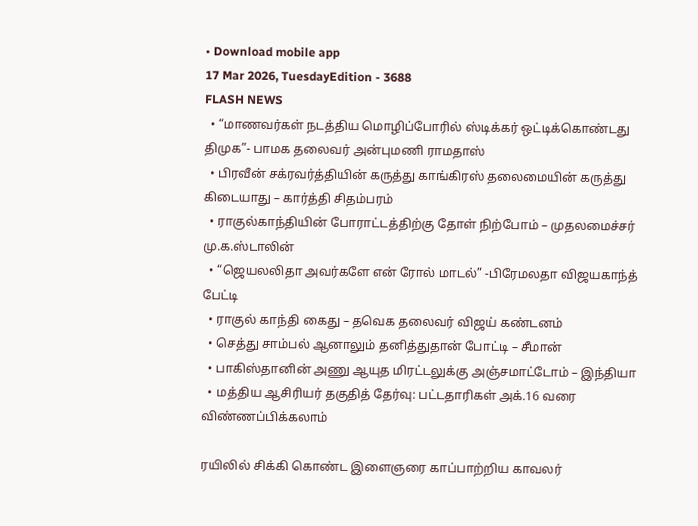• Download mobile app
17 Mar 2026, TuesdayEdition - 3688
FLASH NEWS
  • “மாணவர்கள் நடத்திய மொழிப்போரில் ஸ்டிக்கர் ஒட்டிக்கொண்டது திமுக”- பாமக தலைவர் அன்புமணி ராமதாஸ்
  • பிரவீன் சக்ரவர்த்தியின் கருத்து காங்கிரஸ் தலைமையின் கருத்து கிடையாது – கார்த்தி சிதம்பரம்
  • ராகுல்காந்தியின் போராட்டத்திற்கு தோள் நிற்போம் – முதலமைச்சர் மு.க.ஸ்டாலின்
  • “ஜெயலலிதா அவர்களே என் ரோல் மாடல்” -பிரேமலதா விஜயகாந்த் பேட்டி
  • ராகுல் காந்தி கைது – தவெக தலைவர் விஜய் கண்டனம்
  • செத்து சாம்பல் ஆனாலும் தனித்துதான் போட்டி – சீமான்
  • பாகிஸ்தானின் அணு ஆயுத மிரட்டலுக்கு அஞ்சமாட்டோம் – இந்தியா
  • மத்திய ஆசிரியர் தகுதித் தேர்வு: பட்டதாரிகள் அக்.16 வரை விண்ணப்பிக்கலாம்

ரயிலில் சிக்கி கொண்ட இளைஞரை காப்பாற்றிய காவலர்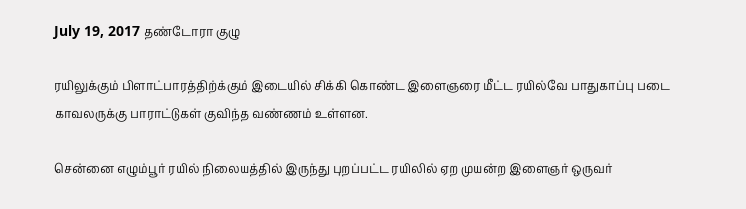July 19, 2017 தண்டோரா குழு

ரயிலுக்கும் பிளாட்பாரத்திற்க்கும் இடையில் சிக்கி கொண்ட இளைஞரை மீட்ட ரயில்வே பாதுகாப்பு படை காவலருக்கு பாராட்டுகள் குவிந்த வண்ணம் உள்ளன.

சென்னை எழும்பூர் ரயில் நிலையத்தில் இருந்து புறப்பட்ட ரயிலில் ஏற முயன்ற இளைஞர் ஒருவர்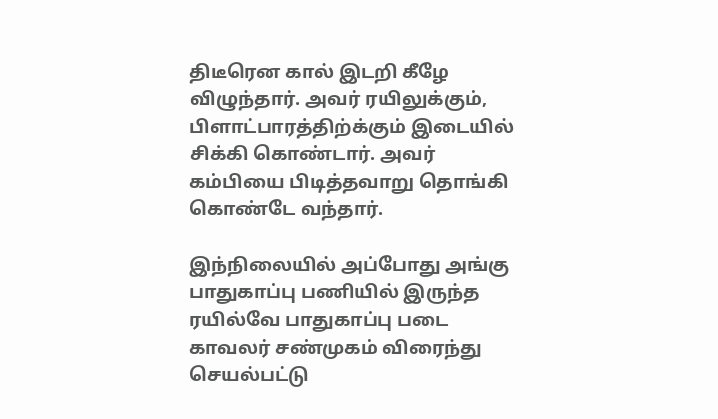திடீரென கால் இடறி கீழே விழுந்தார். அவர் ரயிலுக்கும், பிளாட்பாரத்திற்க்கும் இடையில் சிக்கி கொண்டார். அவர் கம்பியை பிடித்தவாறு தொங்கி கொண்டே வந்தார்.

இந்நிலையில் அப்போது அங்கு பாதுகாப்பு பணியில் இருந்த ரயில்வே பாதுகாப்பு படை காவலர் சண்முகம் விரைந்து செயல்பட்டு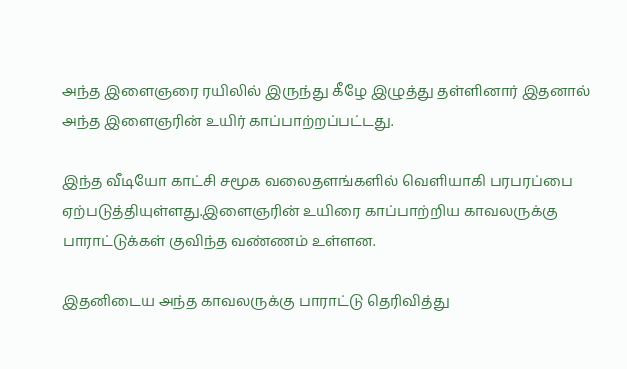அந்த இளைஞரை ரயிலில் இருந்து கீழே இழுத்து தள்ளினார் இதனால் அந்த இளைஞரின் உயிர் காப்பாற்றப்பட்டது.

இந்த வீடியோ காட்சி சமூக வலைதளங்களில் வெளியாகி பரபரப்பை ஏற்படுத்தியுள்ளது.இளைஞரின் உயிரை காப்பாற்றிய காவலருக்கு பாராட்டுக்கள் குவிந்த வண்ணம் உள்ளன.

இதனிடைய அந்த காவலருக்கு பாராட்டு தெரிவித்து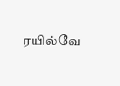ரயில்வே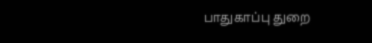பாதுகாப்பு துறை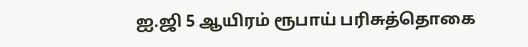ஐ.ஜி 5 ஆயிரம் ரூபாய் பரிசுத்தொகை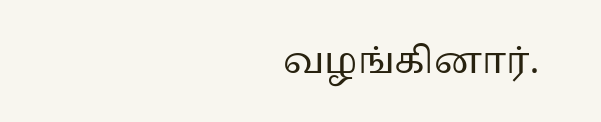வழங்கினார்.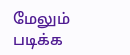மேலும் படிக்க